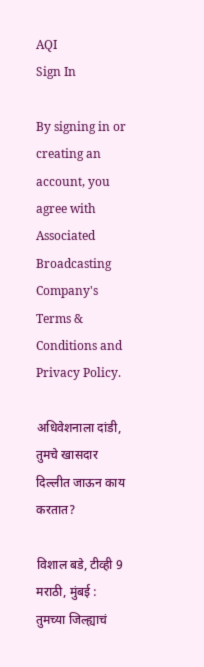AQI
Sign In

By signing in or creating an account, you agree with Associated Broadcasting Company's Terms & Conditions and Privacy Policy.

अधिवेशनाला दांडी, तुमचे खासदार दिल्लीत जाऊन काय करतात?

विशाल बडे, टीव्ही 9 मराठी, मुंबई : तुमच्या जिल्ह्याचं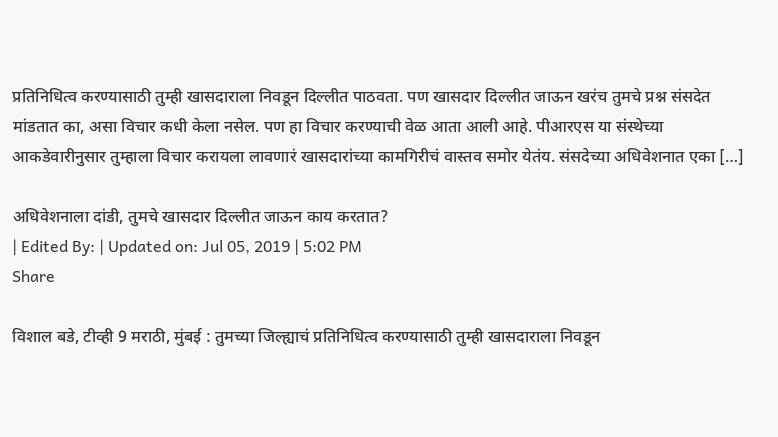प्रतिनिधित्व करण्यासाठी तुम्ही खासदाराला निवडून दिल्लीत पाठवता. पण खासदार दिल्लीत जाऊन खरंच तुमचे प्रश्न संसदेत मांडतात का, असा विचार कधी केला नसेल. पण हा विचार करण्याची वेळ आता आली आहे. पीआरएस या संस्थेच्या आकडेवारीनुसार तुम्हाला विचार करायला लावणारं खासदारांच्या कामगिरीचं वास्तव समोर येतंय. संसदेच्या अधिवेशनात एका […]

अधिवेशनाला दांडी, तुमचे खासदार दिल्लीत जाऊन काय करतात?
| Edited By: | Updated on: Jul 05, 2019 | 5:02 PM
Share

विशाल बडे, टीव्ही 9 मराठी, मुंबई : तुमच्या जिल्ह्याचं प्रतिनिधित्व करण्यासाठी तुम्ही खासदाराला निवडून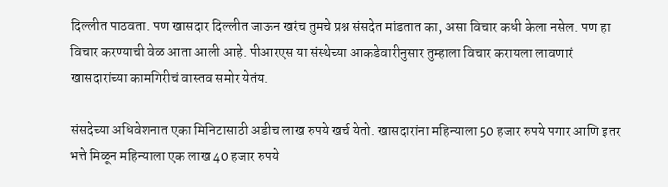दिल्लीत पाठवता. पण खासदार दिल्लीत जाऊन खरंच तुमचे प्रश्न संसदेत मांडतात का, असा विचार कधी केला नसेल. पण हा विचार करण्याची वेळ आता आली आहे. पीआरएस या संस्थेच्या आकडेवारीनुसार तुम्हाला विचार करायला लावणारं खासदारांच्या कामगिरीचं वास्तव समोर येतंय.

संसदेच्या अधिवेशनात एका मिनिटासाठी अडीच लाख रुपये खर्च येतो. खासदारांना महिन्याला 50 हजार रुपये पगार आणि इतर भत्ते मिळून महिन्याला एक लाख 40 हजार रुपये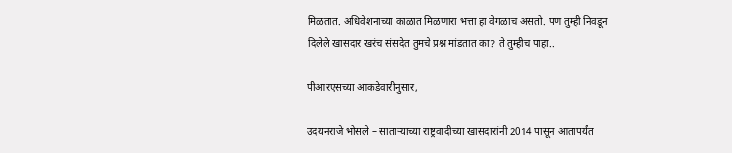मिळतात. अधिवेशनाच्या काळात मिळणारा भत्ता हा वेगळाच असतो. पण तुम्ही निवडून दिलेले खासदार खरंच संसदेत तुमचे प्रश्न मांडतात का? ते तुम्हीच पाहा..

पीआरएसच्या आकडेवारीनुसार,

उदयनराजे भोसले – साताऱ्याच्या राष्ट्रवादीच्या खासदारांनी 2014 पासून आतापर्यंत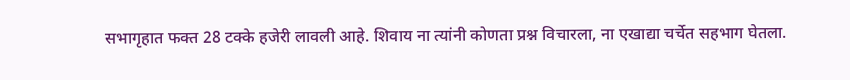सभागृहात फक्त 28 टक्के हजेरी लावली आहे. शिवाय ना त्यांनी कोणता प्रश्न विचारला, ना एखाद्या चर्चेत सहभाग घेतला.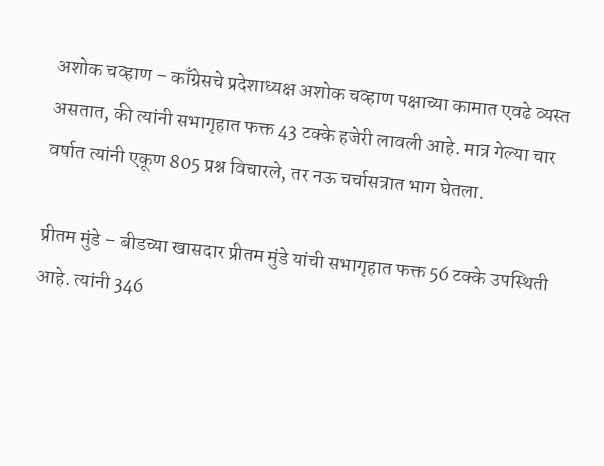अशोक चव्हाण – काँग्रेसचे प्रदेशाध्यक्ष अशोक चव्हाण पक्षाच्या कामात एवढे व्यस्त असतात, की त्यांनी सभागृहात फक्त 43 टक्के हजेरी लावली आहे. मात्र गेल्या चार वर्षात त्यांनी एकूण 805 प्रश्न विचारले, तर नऊ चर्चासत्रात भाग घेतला.

प्रीतम मुंडे – बीडच्या खासदार प्रीतम मुंडे यांची सभागृहात फक्त 56 टक्के उपस्थिती आहे. त्यांनी 346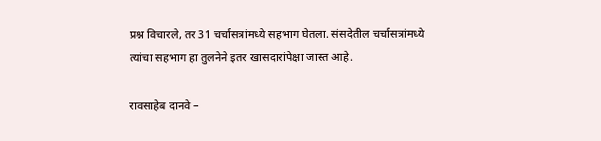प्रश्न विचारले, तर 31 चर्चासत्रांमध्ये सहभाग घेतला. संसदेतील चर्चासत्रांमध्ये त्यांचा सहभाग हा तुलनेने इतर खासदारांपेक्षा जास्त आहे.

रावसाहेब दानवे –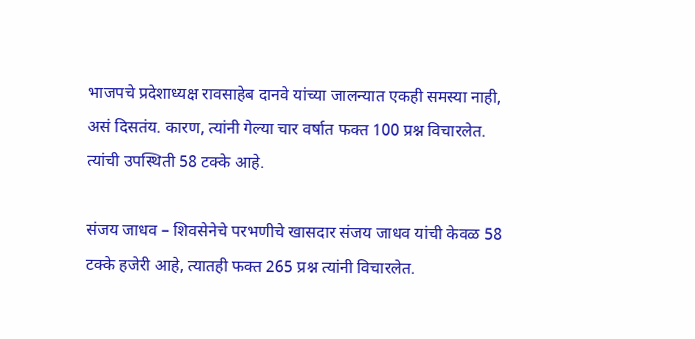भाजपचे प्रदेशाध्यक्ष रावसाहेब दानवे यांच्या जालन्यात एकही समस्या नाही, असं दिसतंय. कारण, त्यांनी गेल्या चार वर्षात फक्त 100 प्रश्न विचारलेत. त्यांची उपस्थिती 58 टक्के आहे.

संजय जाधव – शिवसेनेचे परभणीचे खासदार संजय जाधव यांची केवळ 58 टक्के हजेरी आहे, त्यातही फक्त 265 प्रश्न त्यांनी विचारलेत.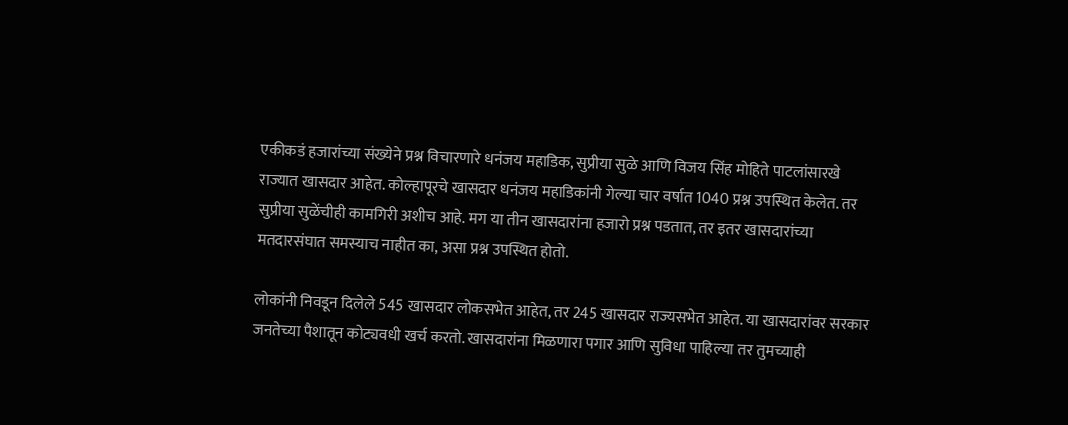एकीकडं हजारांच्या संख्येने प्रश्न विचारणारे धनंजय महाडिक, सुप्रीया सुळे आणि विजय सिंह मोहिते पाटलांसारखे राज्यात खासदार आहेत. कोल्हापूरचे खासदार धनंजय महाडिकांनी गेल्या चार वर्षात 1040 प्रश्न उपस्थित केलेत. तर सुप्रीया सुळेंचीही कामगिरी अशीच आहे. मग या तीन खासदारांना हजारो प्रश्न पडतात, तर इतर खासदारांच्या मतदारसंघात समस्याच नाहीत का, असा प्रश्न उपस्थित होतो.

लोकांनी निवडून दिलेले 545 खासदार लोकसभेत आहेत, तर 245 खासदार राज्यसभेत आहेत. या खासदारांवर सरकार जनतेच्या पैशातून कोट्यवधी खर्च करतो. खासदारांना मिळणारा पगार आणि सुविधा पाहिल्या तर तुमच्याही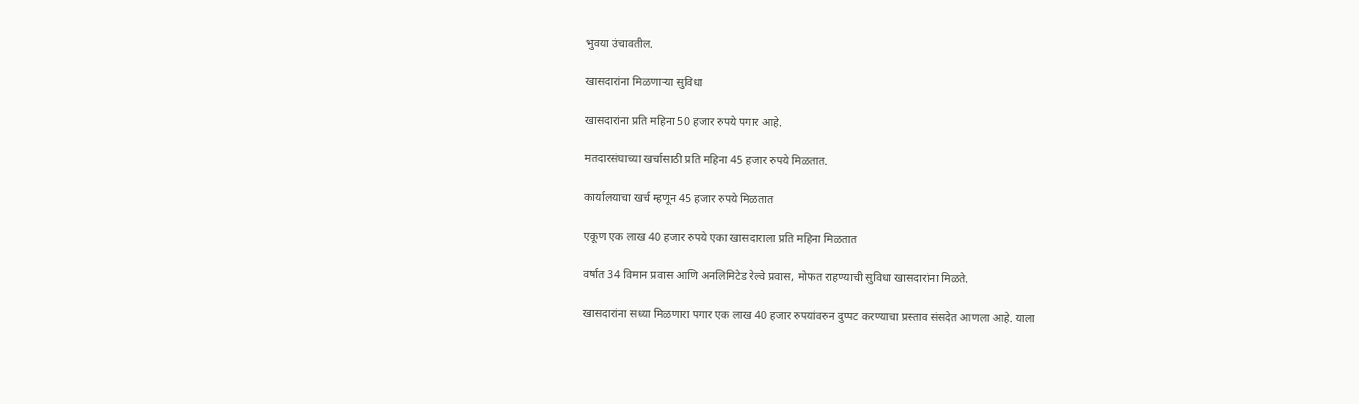भुवया उंचावतील.

खासदारांना मिळणाऱ्या सुविधा

खासदारांना प्रति महिना 50 हजार रुपये पगार आहे.

मतदारसंघाच्या खर्चासाठी प्रति महिना 45 हजार रुपये मिळतात.

कार्यालयाचा खर्च म्हणून 45 हजार रुपये मिळतात

एकूण एक लाख 40 हजार रुपये एका खासदाराला प्रति महिना मिळतात

वर्षात 34 विमान प्रवास आणि अनलिमिटेड रेल्वे प्रवास, मोफत राहण्याची सुविधा खासदारांना मिळते.

खासदारांना सध्या मिळणारा पगार एक लाख 40 हजार रुपयांवरुन दुप्पट करण्याचा प्रस्ताव संसदेत आणला आहे. याला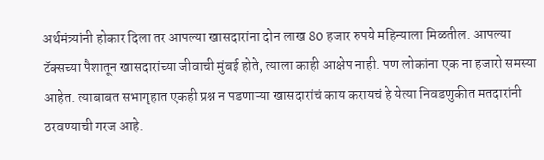अर्थमंत्र्यांनी होकार दिला तर आपल्या खासदारांना दोन लाख 80 हजार रुपये महिन्याला मिळतील. आपल्या टॅक्सच्या पैशातून खासदारांच्या जीवाची मुंबई होते, त्याला काही आक्षेप नाही. पण लोकांना एक ना हजारो समस्या आहेत. त्याबाबत सभागृहात एकही प्रश्न न पडणाऱ्या खासदारांचं काय करायचं हे येत्या निवडणुकीत मतदारांनी ठरवण्याची गरज आहे.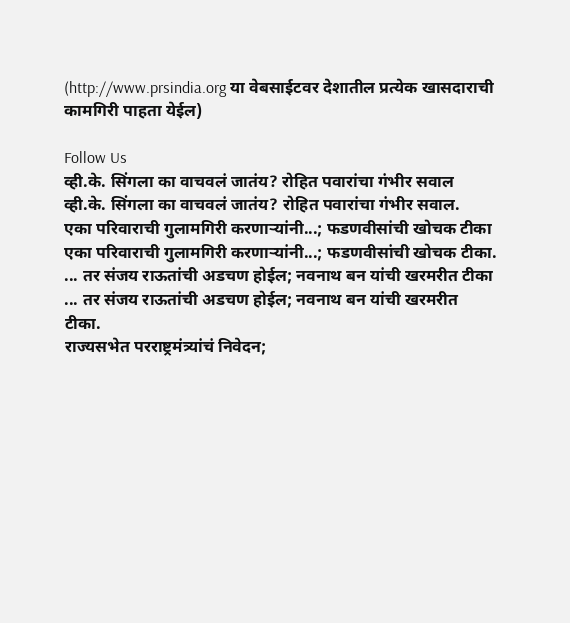(http://www.prsindia.org या वेबसाईटवर देशातील प्रत्येक खासदाराची कामगिरी पाहता येईल)

Follow Us
व्ही.के. सिंगला का वाचवलं जातंय? रोहित पवारांचा गंभीर सवाल
व्ही.के. सिंगला का वाचवलं जातंय? रोहित पवारांचा गंभीर सवाल.
एका परिवाराची गुलामगिरी करणाऱ्यांनी...; फडणवीसांची खोचक टीका
एका परिवाराची गुलामगिरी करणाऱ्यांनी...; फडणवीसांची खोचक टीका.
... तर संजय राऊतांची अडचण होईल; नवनाथ बन यांची खरमरीत टीका
... तर संजय राऊतांची अडचण होईल; नवनाथ बन यांची खरमरीत टीका.
राज्यसभेत परराष्ट्रमंत्र्यांचं निवेदन;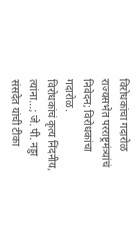विरोधकांचा गदारोळ
राज्यसभेत परराष्ट्रमंत्र्यांचं निवेदन; विरोधकांचा गदारोळ.
विरोधकांचं कृत्य निंदनीय, त्यांना...; जे. पी. नड्डा संसदेत यांची टीका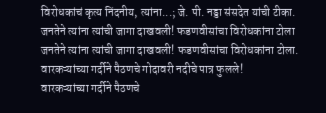विरोधकांचं कृत्य निंदनीय, त्यांना...; जे. पी. नड्डा संसदेत यांची टीका.
जनतेने त्यांना त्यांची जागा दाखवली! फडणवीसांचा विरोधकांना टोला
जनतेने त्यांना त्यांची जागा दाखवली! फडणवीसांचा विरोधकांना टोला.
वारकऱ्यांच्या गर्दीने पैठणचे गोदावरी नदीचे पात्र फुलले!
वारकऱ्यांच्या गर्दीने पैठणचे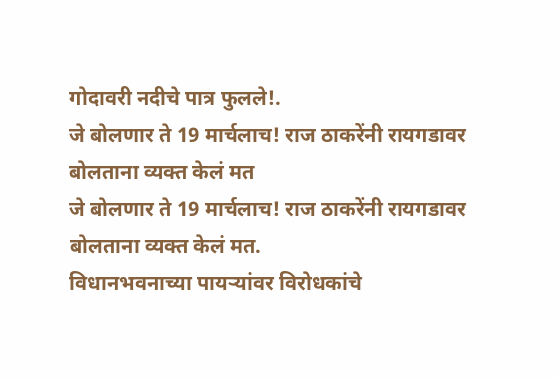गोदावरी नदीचे पात्र फुलले!.
जे बोलणार ते 19 मार्चलाच! राज ठाकरेंनी रायगडावर बोलताना व्यक्त केलं मत
जे बोलणार ते 19 मार्चलाच! राज ठाकरेंनी रायगडावर बोलताना व्यक्त केलं मत.
विधानभवनाच्या पायऱ्यांवर विरोधकांचे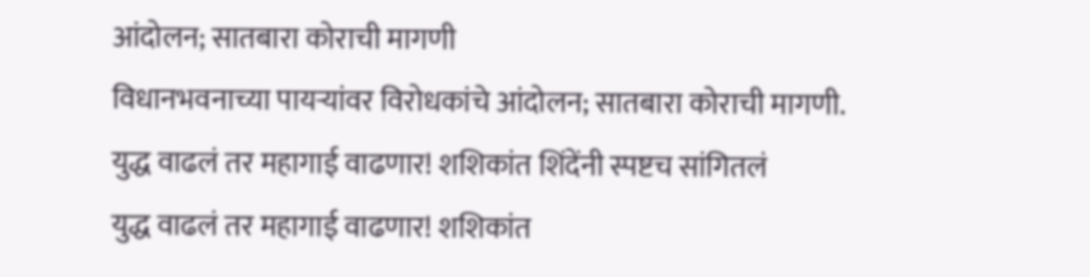आंदोलन; सातबारा कोराची मागणी
विधानभवनाच्या पायऱ्यांवर विरोधकांचे आंदोलन; सातबारा कोराची मागणी.
युद्ध वाढलं तर महागाई वाढणार! शशिकांत शिंदेंनी स्पष्टच सांगितलं
युद्ध वाढलं तर महागाई वाढणार! शशिकांत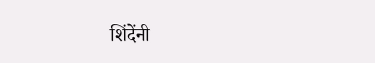शिंदेंनी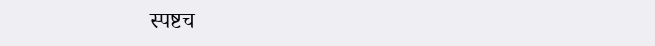स्पष्टच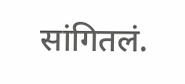सांगितलं.